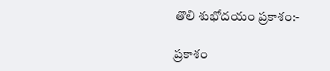తొలి శుభోదయం ప్రకాశం:-

ప్రకాశం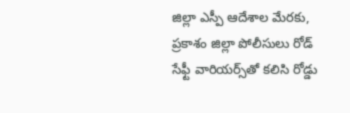జిల్లా ఎస్పీ ఆదేశాల మేరకు, ప్రకాశం జిల్లా పోలీసులు రోడ్ సేఫ్టీ వారియర్స్‌తో కలిసి రోడ్డు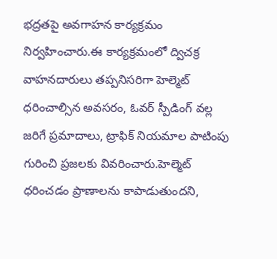భద్రతపై అవగాహన కార్యక్రమం నిర్వహించారు.ఈ కార్యక్రమంలో ద్విచక్ర వాహనదారులు తప్పనిసరిగా హెల్మెట్ ధరించాల్సిన అవసరం, ఓవర్ స్పీడింగ్ వల్ల జరిగే ప్రమాదాలు, ట్రాఫిక్ నియమాల పాటింపు గురించి ప్రజలకు వివరించారు.హెల్మెట్ ధరించడం ప్రాణాలను కాపాడుతుందని,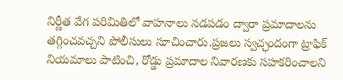నిర్ణీత వేగ పరిమితిలో వాహనాలు నడపడం ద్వారా ప్రమాదాలను తగ్గించవచ్చని పోలీసులు సూచించారు.ప్రజలు స్వచ్ఛందంగా ట్రాఫిక్ నియమాలు పాటించి, రోడ్డు ప్రమాదాల నివారణకు సహకరించాలని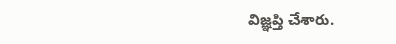విజ్ఞప్తి చేశారు.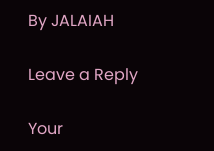By JALAIAH

Leave a Reply

Your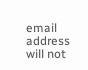email address will not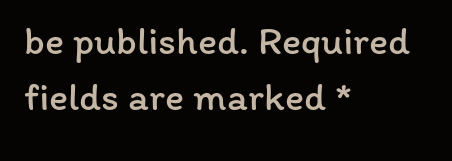be published. Required fields are marked *